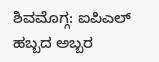ಶಿವಮೊಗ್ಗ: ಐಪಿಎಲ್ ಹಬ್ಬದ ಅಬ್ಬರ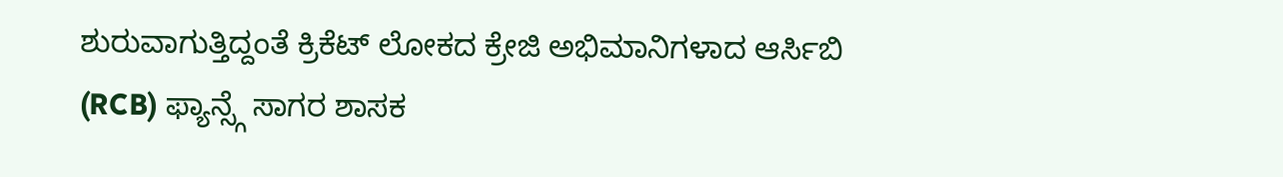ಶುರುವಾಗುತ್ತಿದ್ದಂತೆ ಕ್ರಿಕೆಟ್ ಲೋಕದ ಕ್ರೇಜಿ ಅಭಿಮಾನಿಗಳಾದ ಆರ್ಸಿಬಿ (RCB) ಫ್ಯಾನ್ಸ್ಗೆ ಸಾಗರ ಶಾಸಕ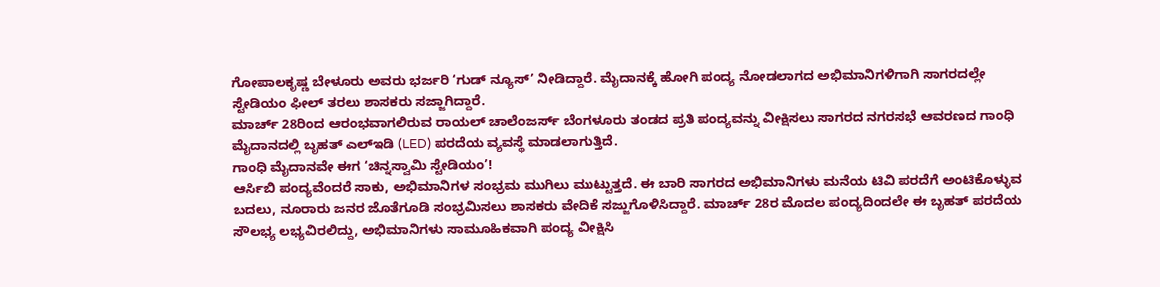ಗೋಪಾಲಕೃಷ್ಣ ಬೇಳೂರು ಅವರು ಭರ್ಜರಿ ‘ಗುಡ್ ನ್ಯೂಸ್’ ನೀಡಿದ್ದಾರೆ. ಮೈದಾನಕ್ಕೆ ಹೋಗಿ ಪಂದ್ಯ ನೋಡಲಾಗದ ಅಭಿಮಾನಿಗಳಿಗಾಗಿ ಸಾಗರದಲ್ಲೇ ಸ್ಟೇಡಿಯಂ ಫೀಲ್ ತರಲು ಶಾಸಕರು ಸಜ್ಜಾಗಿದ್ದಾರೆ.
ಮಾರ್ಚ್ 28ರಿಂದ ಆರಂಭವಾಗಲಿರುವ ರಾಯಲ್ ಚಾಲೆಂಜರ್ಸ್ ಬೆಂಗಳೂರು ತಂಡದ ಪ್ರತಿ ಪಂದ್ಯವನ್ನು ವೀಕ್ಷಿಸಲು ಸಾಗರದ ನಗರಸಭೆ ಆವರಣದ ಗಾಂಧಿ ಮೈದಾನದಲ್ಲಿ ಬೃಹತ್ ಎಲ್ಇಡಿ (LED) ಪರದೆಯ ವ್ಯವಸ್ಥೆ ಮಾಡಲಾಗುತ್ತಿದೆ.
ಗಾಂಧಿ ಮೈದಾನವೇ ಈಗ ‘ಚಿನ್ನಸ್ವಾಮಿ ಸ್ಟೇಡಿಯಂ’!
ಆರ್ಸಿಬಿ ಪಂದ್ಯವೆಂದರೆ ಸಾಕು, ಅಭಿಮಾನಿಗಳ ಸಂಭ್ರಮ ಮುಗಿಲು ಮುಟ್ಟುತ್ತದೆ. ಈ ಬಾರಿ ಸಾಗರದ ಅಭಿಮಾನಿಗಳು ಮನೆಯ ಟಿವಿ ಪರದೆಗೆ ಅಂಟಿಕೊಳ್ಳುವ ಬದಲು, ನೂರಾರು ಜನರ ಜೊತೆಗೂಡಿ ಸಂಭ್ರಮಿಸಲು ಶಾಸಕರು ವೇದಿಕೆ ಸಜ್ಜುಗೊಳಿಸಿದ್ದಾರೆ. ಮಾರ್ಚ್ 28ರ ಮೊದಲ ಪಂದ್ಯದಿಂದಲೇ ಈ ಬೃಹತ್ ಪರದೆಯ ಸೌಲಭ್ಯ ಲಭ್ಯವಿರಲಿದ್ದು, ಅಭಿಮಾನಿಗಳು ಸಾಮೂಹಿಕವಾಗಿ ಪಂದ್ಯ ವೀಕ್ಷಿಸಿ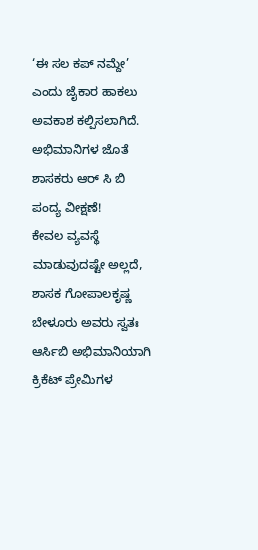‘ಈ ಸಲ ಕಪ್ ನಮ್ದೇ’ ಎಂದು ಜೈಕಾರ ಹಾಕಲು ಅವಕಾಶ ಕಲ್ಪಿಸಲಾಗಿದೆ.
ಅಭಿಮಾನಿಗಳ ಜೊತೆ ಶಾಸಕರು ಆರ್ ಸಿ ಬಿ ಪಂದ್ಯ ವೀಕ್ಷಣೆ!
ಕೇವಲ ವ್ಯವಸ್ಥೆ ಮಾಡುವುದಷ್ಟೇ ಅಲ್ಲದೆ, ಶಾಸಕ ಗೋಪಾಲಕೃಷ್ಣ ಬೇಳೂರು ಅವರು ಸ್ವತಃ ಆರ್ಸಿಬಿ ಅಭಿಮಾನಿಯಾಗಿ ಕ್ರಿಕೆಟ್ ಪ್ರೇಮಿಗಳ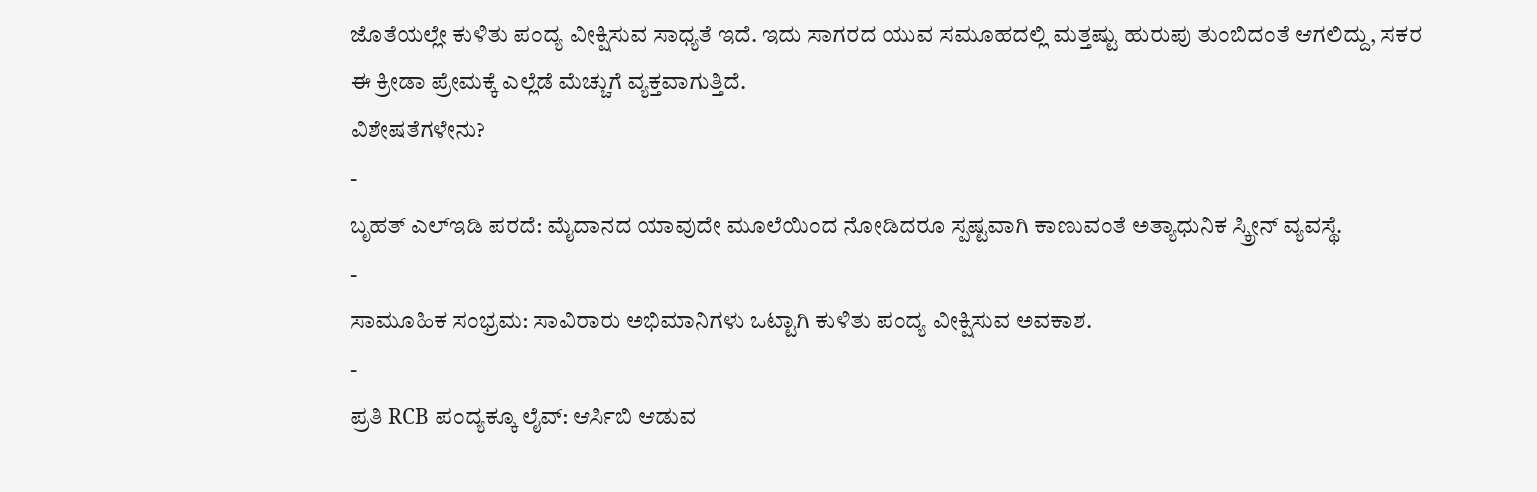ಜೊತೆಯಲ್ಲೇ ಕುಳಿತು ಪಂದ್ಯ ವೀಕ್ಷಿಸುವ ಸಾಧ್ಯತೆ ಇದೆ. ಇದು ಸಾಗರದ ಯುವ ಸಮೂಹದಲ್ಲಿ ಮತ್ತಷ್ಟು ಹುರುಪು ತುಂಬಿದಂತೆ ಆಗಲಿದ್ದು, ಸಕರ ಈ ಕ್ರೀಡಾ ಪ್ರೇಮಕ್ಕೆ ಎಲ್ಲೆಡೆ ಮೆಚ್ಚುಗೆ ವ್ಯಕ್ತವಾಗುತ್ತಿದೆ.
ವಿಶೇಷತೆಗಳೇನು?
-
ಬೃಹತ್ ಎಲ್ಇಡಿ ಪರದೆ: ಮೈದಾನದ ಯಾವುದೇ ಮೂಲೆಯಿಂದ ನೋಡಿದರೂ ಸ್ಪಷ್ಟವಾಗಿ ಕಾಣುವಂತೆ ಅತ್ಯಾಧುನಿಕ ಸ್ಕ್ರೀನ್ ವ್ಯವಸ್ಥೆ.
-
ಸಾಮೂಹಿಕ ಸಂಭ್ರಮ: ಸಾವಿರಾರು ಅಭಿಮಾನಿಗಳು ಒಟ್ಟಾಗಿ ಕುಳಿತು ಪಂದ್ಯ ವೀಕ್ಷಿಸುವ ಅವಕಾಶ.
-
ಪ್ರತಿ RCB ಪಂದ್ಯಕ್ಕೂ ಲೈವ್: ಆರ್ಸಿಬಿ ಆಡುವ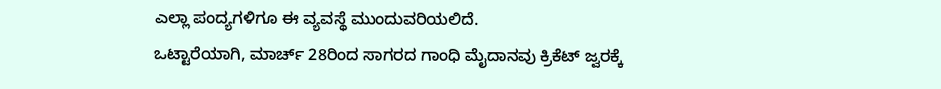ಎಲ್ಲಾ ಪಂದ್ಯಗಳಿಗೂ ಈ ವ್ಯವಸ್ಥೆ ಮುಂದುವರಿಯಲಿದೆ.
ಒಟ್ಟಾರೆಯಾಗಿ, ಮಾರ್ಚ್ 28ರಿಂದ ಸಾಗರದ ಗಾಂಧಿ ಮೈದಾನವು ಕ್ರಿಕೆಟ್ ಜ್ವರಕ್ಕೆ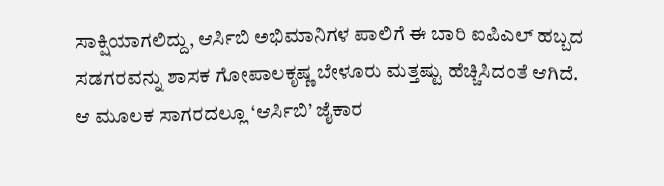ಸಾಕ್ಷಿಯಾಗಲಿದ್ದು, ಆರ್ಸಿಬಿ ಅಭಿಮಾನಿಗಳ ಪಾಲಿಗೆ ಈ ಬಾರಿ ಐಪಿಎಲ್ ಹಬ್ಬದ ಸಡಗರವನ್ನು ಶಾಸಕ ಗೋಪಾಲಕೃಷ್ಣ ಬೇಳೂರು ಮತ್ತಷ್ಟು ಹೆಚ್ಚಿಸಿದಂತೆ ಆಗಿದೆ. ಆ ಮೂಲಕ ಸಾಗರದಲ್ಲೂ ‘ಆರ್ಸಿಬಿ’ ಜೈಕಾರ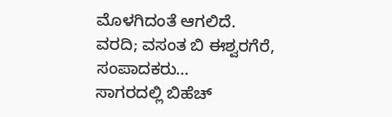ಮೊಳಗಿದಂತೆ ಆಗಲಿದೆ.
ವರದಿ; ವಸಂತ ಬಿ ಈಶ್ವರಗೆರೆ, ಸಂಪಾದಕರು…
ಸಾಗರದಲ್ಲಿ ಬಿಹೆಚ್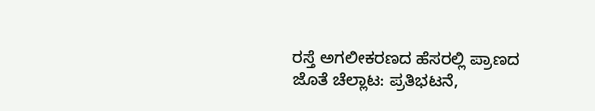ರಸ್ತೆ ಅಗಲೀಕರಣದ ಹೆಸರಲ್ಲಿ ಪ್ರಾಣದ ಜೊತೆ ಚೆಲ್ಲಾಟ: ಪ್ರತಿಭಟನೆ,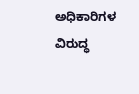ಅಧಿಕಾರಿಗಳ ವಿರುದ್ಧ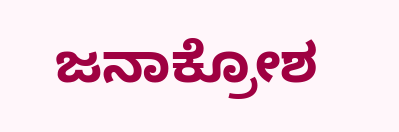ಜನಾಕ್ರೋಶ